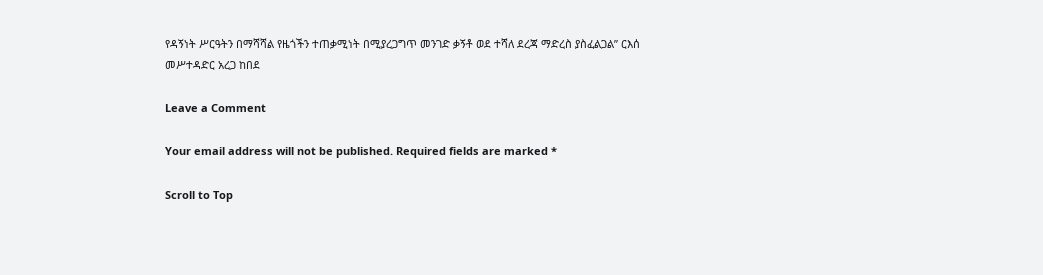የዳኝነት ሥርዓትን በማሻሻል የዜጎችን ተጠቃሚነት በሚያረጋግጥ መንገድ ቃኝቶ ወደ ተሻለ ደረጃ ማድረስ ያስፈልጋል” ርእሰ መሥተዳድር አረጋ ከበደ

Leave a Comment

Your email address will not be published. Required fields are marked *

Scroll to Top